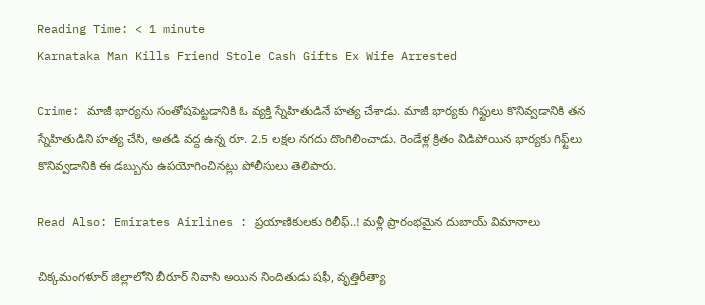Reading Time: < 1 minute
Karnataka Man Kills Friend Stole Cash Gifts Ex Wife Arrested

Crime: మాజీ భార్యను సంతోషపెట్టడానికి ఓ వ్యక్తి స్నేహితుడినే హత్య చేశాడు. మాజీ భార్యకు గిఫ్టులు కొనివ్వడానికి తన స్నేహితుడిని హత్య చేసి, అతడి వద్ద ఉన్న రూ. 2.5 లక్షల నగదు దొంగిలించాడు. రెండేళ్ల క్రితం విడిపోయిన భార్యకు గిఫ్ట్‌లు కొనివ్వడానికి ఈ డబ్బును ఉపయోగించినట్లు పోలీసులు తెలిపారు.

Read Also: Emirates Airlines : ప్రయాణికులకు రిలీఫ్..! మళ్లీ ప్రారంభమైన దుబాయ్ విమానాలు

చిక్కమంగళూర్ జిల్లాలోని బీరూర్ నివాసి అయిన నిందితుడు షఫీ, వృత్తిరీత్యా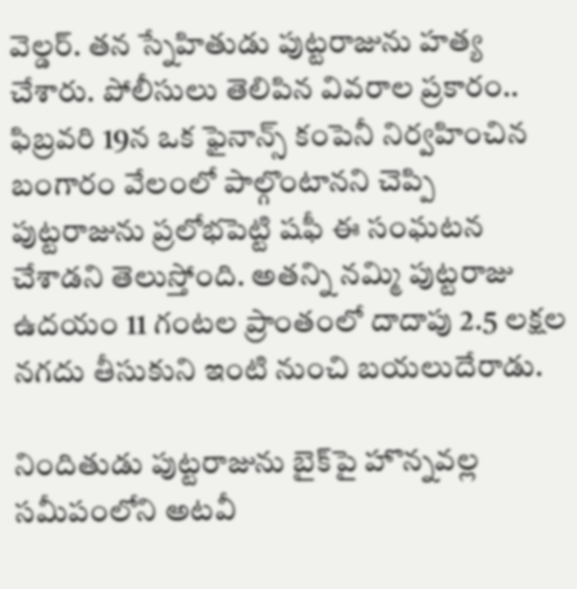వెల్డర్. తన స్నేహితుడు పుట్టరాజును హత్య చేశారు. పోలీసులు తెలిపిన వివరాల ప్రకారం.. ఫిబ్రవరి 19న ఒక ఫైనాన్స్ కంపెనీ నిర్వహించిన బంగారం వేలంలో పాల్గొంటానని చెప్పి పుట్టరాజును ప్రలోభపెట్టి షఫీ ఈ సంఘటన చేశాడని తెలుస్తోంది. అతన్ని నమ్మి పుట్టరాజు ఉదయం 11 గంటల ప్రాంతంలో దాదాపు 2.5 లక్షల నగదు తీసుకుని ఇంటి నుంచి బయలుదేరాడు.

నిందితుడు పుట్టరాజును బైక్‌పై హొన్నవల్ల సమీపంలోని అటవీ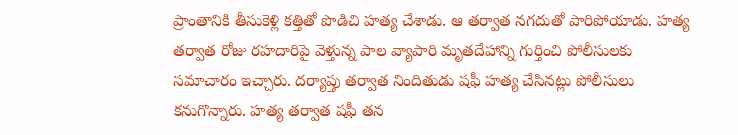ప్రాంతానికి తీసుకెళ్లి కత్తితో పొడిచి హత్య చేశాడు. ఆ తర్వాత నగదుతో పారిపోయాడు. హత్య తర్వాత రోజు రహదారిపై వెళ్తున్న పాల వ్యాపారి మృతదేహాన్ని గుర్తించి పోలీసులకు సమాచారం ఇచ్చారు. దర్యాప్తు తర్వాత నిందితుడు షఫీ హత్య చేసినట్లు పోలీసులు కనుగొన్నారు. హత్య తర్వాత షఫీ తన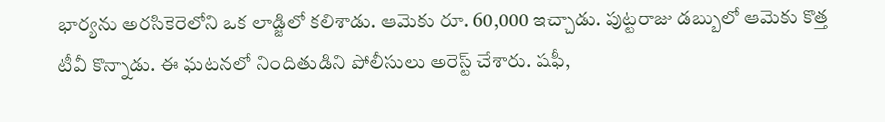భార్యను అరసికెరెలోని ఒక లాడ్జిలో కలిశాడు. ఆమెకు రూ. 60,000 ఇచ్చాడు. పుట్టరాజు డబ్బులో ఆమెకు కొత్త టీవీ కొన్నాడు. ఈ ఘటనలో నిందితుడిని పోలీసులు అరెస్ట్ చేశారు. షఫీ,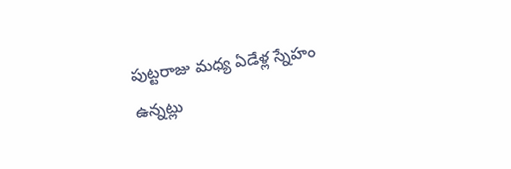పుట్టరాజు మధ్య ఏడేళ్ల స్నేహం ఉన్నట్లు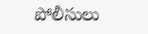పోలీసులు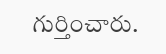గుర్తించారు.